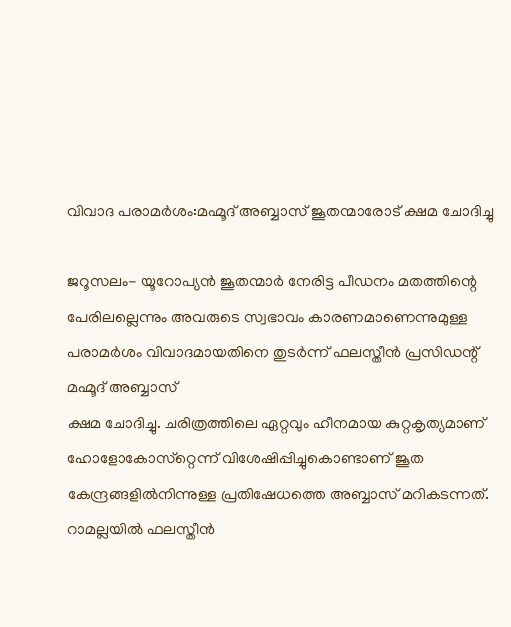വിവാദ പരാമര്‍ശം:മഹ്മൂദ് അബ്ബാസ്‌ ജൂതന്മാരോട് ക്ഷമ ചോദിച്ചു

ജറൂസലം- യൂറോപ്യന്‍ ജൂതന്മാര്‍ നേരിട്ട പീഡനം മതത്തിന്റെ പേരിലല്ലെന്നും അവരുടെ സ്വഭാവം കാരണമാണെന്നുമുള്ള പരാമര്‍ശം വിവാദമായതിനെ തുടര്‍ന്ന് ഫലസ്തീന്‍ പ്രസിഡന്റ് മഹ്മൂദ് അബ്ബാസ്‌
ക്ഷമ ചോദിച്ചു. ചരിത്രത്തിലെ ഏറ്റവും ഹീനമായ കുറ്റകൃത്യമാണ് ഹോളോകോസ്‌റ്റെന്ന് വിശേഷിപ്പിച്ചുകൊണ്ടാണ് ജൂത കേന്ദ്രങ്ങളില്‍നിന്നുള്ള പ്രതിഷേധത്തെ അബ്ബാസ് മറികടന്നത്. റാമല്ലയില്‍ ഫലസ്തീന്‍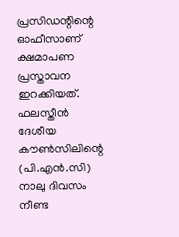പ്രസിഡന്റിന്റെ ഓഫീസാണ് ക്ഷമാപണ പ്രസ്താവന ഇറക്കിയത്. ഫലസ്തീന്‍ ദേശീയ കൗണ്‍സിലിന്റെ (പി.എന്‍.സി) നാലു ദിവസം നീണ്ട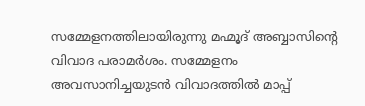സമ്മേളനത്തിലായിരുന്നു മഹ്മൂദ് അബ്ബാസിന്റെ വിവാദ പരാമര്‍ശം. സമ്മേളനം അവസാനിച്ചയുടന്‍ വിവാദത്തില്‍ മാപ്പ്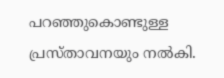പറഞ്ഞുകൊണ്ടുള്ള പ്രസ്താവനയും നല്‍കി.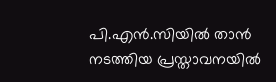പി.എന്‍.സിയില്‍ താന്‍ നടത്തിയ പ്രസ്താവനയില്‍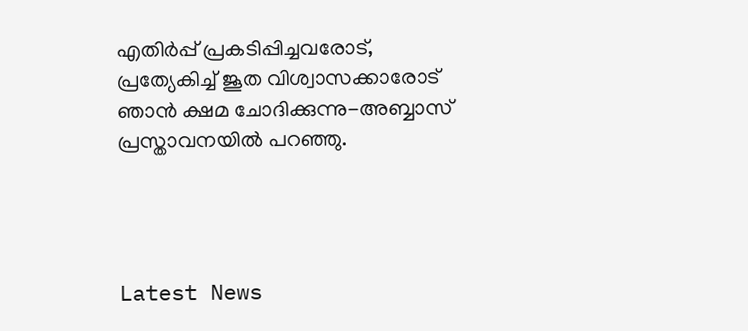എതിര്‍പ്പ് പ്രകടിപ്പിച്ചവരോട്, പ്രത്യേകിച്ച് ജൂത വിശ്വാസക്കാരോട് ഞാന്‍ ക്ഷമ ചോദിക്കുന്നു-അബ്ബാസ് പ്രസ്താവനയില്‍ പറഞ്ഞു.




Latest News